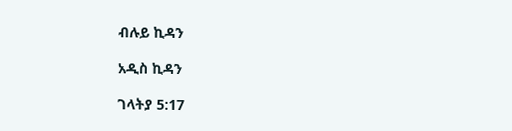ብሉይ ኪዳን

አዲስ ኪዳን

ገላትያ 5:17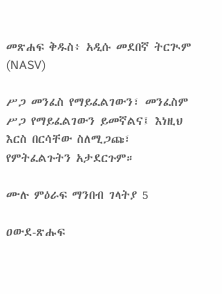መጽሐፍ ቅዱስ፥ አዲሱ መደበኛ ትርጒም (NASV)

ሥጋ መንፈስ የማይፈልገውን፣ መንፈስም ሥጋ የማይፈልገውን ይመኛልና፤ እነዚህ እርስ በርሳቸው ስለሚጋጩ፣ የምትፈልጉትን አታደርጉም።

ሙሉ ምዕራፍ ማንበብ ገላትያ 5

ዐውደ-ጽሑፍ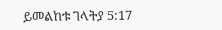ይመልከቱ ገላትያ 5:17